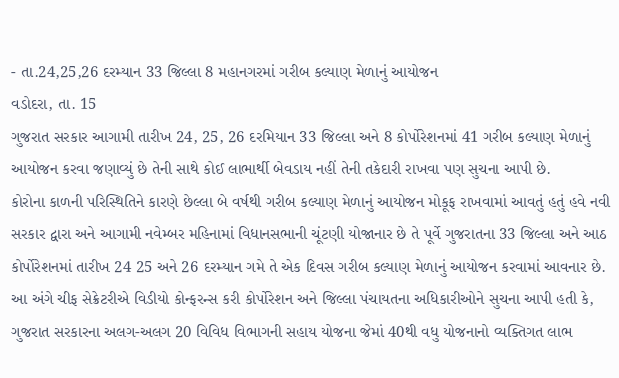- તા.24,25,26 દરમ્યાન 33 જિલ્લા 8 મહાનગરમાં ગરીબ કલ્યાણ મેળાનું આયોજન
વડોદરા, તા. 15
ગુજરાત સરકાર આગામી તારીખ 24, 25, 26 દરમિયાન 33 જિલ્લા અને 8 કોર્પોરેશનમાં 41 ગરીબ કલ્યાણ મેળાનું આયોજન કરવા જણાવ્યું છે તેની સાથે કોઈ લાભાર્થી બેવડાય નહીં તેની તકેદારી રાખવા પણ સુચના આપી છે.
કોરોના કાળની પરિસ્થિતિને કારણે છેલ્લા બે વર્ષથી ગરીબ કલ્યાણ મેળાનું આયોજન મોકૂફ રાખવામાં આવતું હતું હવે નવી સરકાર દ્વારા અને આગામી નવેમ્બર મહિનામાં વિધાનસભાની ચૂંટણી યોજાનાર છે તે પૂર્વે ગુજરાતના 33 જિલ્લા અને આઠ કોર્પોરેશનમાં તારીખ 24 25 અને 26 દરમ્યાન ગમે તે એક દિવસ ગરીબ કલ્યાણ મેળાનું આયોજન કરવામાં આવનાર છે.
આ અંગે ચીફ સેક્રેટરીએ વિડીયો કોન્ફરન્સ કરી કોર્પોરેશન અને જિલ્લા પંચાયતના અધિકારીઓને સુચના આપી હતી કે, ગુજરાત સરકારના અલગ-અલગ 20 વિવિધ વિભાગની સહાય યોજના જેમાં 40થી વધુ યોજનાનો વ્યક્તિગત લાભ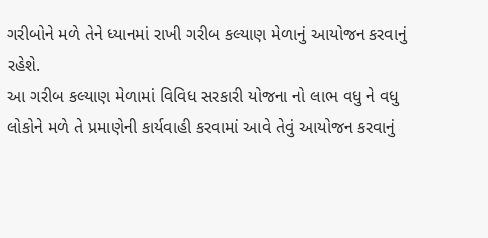ગરીબોને મળે તેને ધ્યાનમાં રાખી ગરીબ કલ્યાણ મેળાનું આયોજન કરવાનું રહેશે.
આ ગરીબ કલ્યાણ મેળામાં વિવિધ સરકારી યોજના નો લાભ વધુ ને વધુ લોકોને મળે તે પ્રમાણેની કાર્યવાહી કરવામાં આવે તેવું આયોજન કરવાનું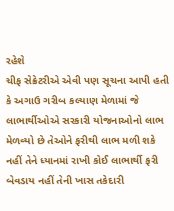રહેશે
ચીફ સેક્રેટરીએ એવી પણ સૂચના આપી હતી કે અગાઉ ગરીબ કલ્યાણ મેળામાં જે લાભાર્થીઓએ સરકારી યોજનાઓનો લાભ મેળવ્યો છે તેઓને ફરીથી લાભ મળી શકે નહીં તેને ધ્યાનમાં રાખી કોઈ લાભાર્થી ફરી બેવડાય નહીં તેની ખાસ તકેદારી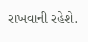રાખવાની રહેશે.